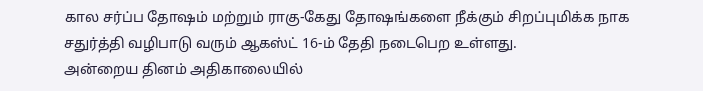கால சர்ப்ப தோஷம் மற்றும் ராகு-கேது தோஷங்களை நீக்கும் சிறப்புமிக்க நாக சதுர்த்தி வழிபாடு வரும் ஆகஸ்ட் 16-ம் தேதி நடைபெற உள்ளது.
அன்றைய தினம் அதிகாலையில்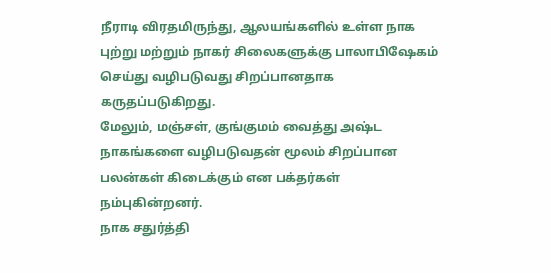நீராடி விரதமிருந்து, ஆலயங்களில் உள்ள நாக புற்று மற்றும் நாகர் சிலைகளுக்கு பாலாபிஷேகம் செய்து வழிபடுவது சிறப்பானதாக கருதப்படுகிறது.
மேலும், மஞ்சள், குங்குமம் வைத்து அஷ்ட நாகங்களை வழிபடுவதன் மூலம் சிறப்பான பலன்கள் கிடைக்கும் என பக்தர்கள் நம்புகின்றனர்.
நாக சதுர்த்தி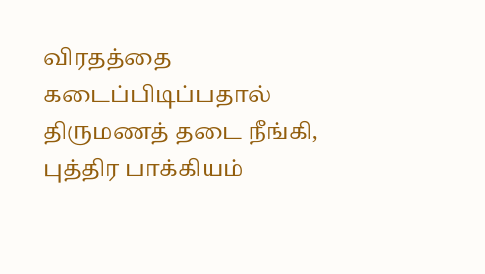விரதத்தை கடைப்பிடிப்பதால் திருமணத் தடை நீங்கி, புத்திர பாக்கியம்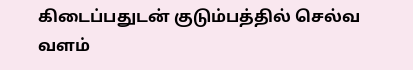கிடைப்பதுடன் குடும்பத்தில் செல்வ வளம்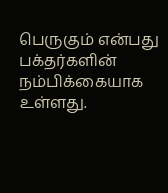பெருகும் என்பது பக்தர்களின் நம்பிக்கையாக உள்ளது.